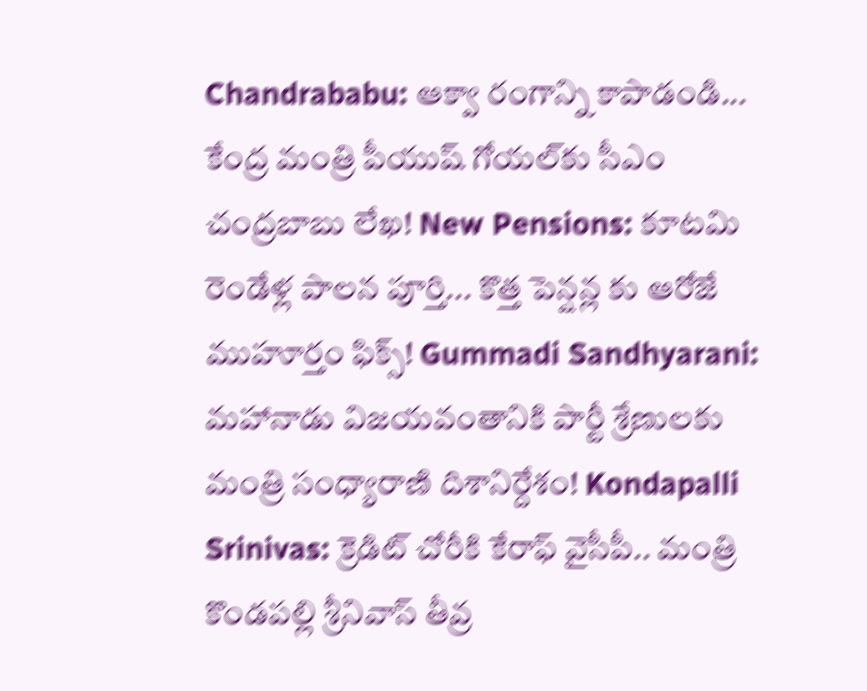Chandrababu: ఆక్వా రంగాన్ని కాపాడండి... కేంద్ర మంత్రి పీయుష్ గోయల్‌కు సీఎం చంద్రబాబు లేఖ! New Pensions: కూటమి రెండేళ్ల పాలన పూర్తి... కొత్త పెన్షన్ల కు ఆరోజే ముహూర్తం ఫిక్స్! Gummadi Sandhyarani: మహానాడు విజయవంతానికి పార్టీ శ్రేణులకు మంత్రి సంధ్యారాణి దిశానిర్దేశం! Kondapalli Srinivas: క్రెడిట్ చోరీకి కేరాఫ్ వైసీపీ.. మంత్రి కొండపల్లి శ్రీనివాస్ తీవ్ర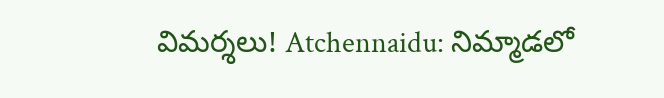విమర్శలు! Atchennaidu: నిమ్మాడలో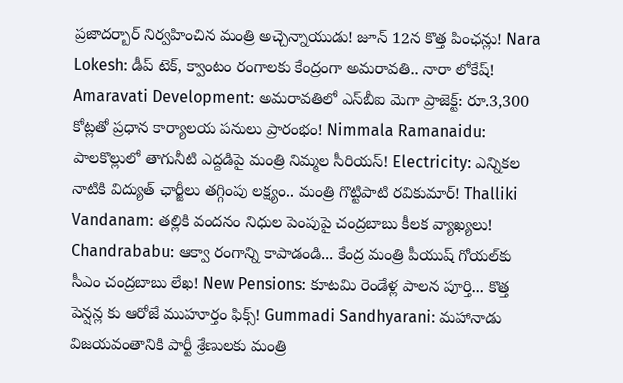ప్రజాదర్బార్ నిర్వహించిన మంత్రి అచ్చెన్నాయుడు! జూన్ 12న కొత్త పింఛన్లు! Nara Lokesh: డీప్ టెక్, క్వాంటం రంగాలకు కేంద్రంగా అమరావతి.. నారా లోకేష్! Amaravati Development: అమరావతిలో ఎస్‌బీఐ మెగా ప్రాజెక్ట్: రూ.3,300 కోట్లతో ప్రధాన కార్యాలయ పనులు ప్రారంభం! Nimmala Ramanaidu: పాలకొల్లులో తాగునీటి ఎద్దడిపై మంత్రి నిమ్మల సీరియస్! Electricity: ఎన్నికల నాటికి విద్యుత్ ఛార్జీలు తగ్గింపు లక్ష్యం.. మంత్రి గొట్టిపాటి రవికుమార్! Thalliki Vandanam: తల్లికి వందనం నిధుల పెంపుపై చంద్రబాబు కీలక వ్యాఖ్యలు! Chandrababu: ఆక్వా రంగాన్ని కాపాడండి... కేంద్ర మంత్రి పీయుష్ గోయల్‌కు సీఎం చంద్రబాబు లేఖ! New Pensions: కూటమి రెండేళ్ల పాలన పూర్తి... కొత్త పెన్షన్ల కు ఆరోజే ముహూర్తం ఫిక్స్! Gummadi Sandhyarani: మహానాడు విజయవంతానికి పార్టీ శ్రేణులకు మంత్రి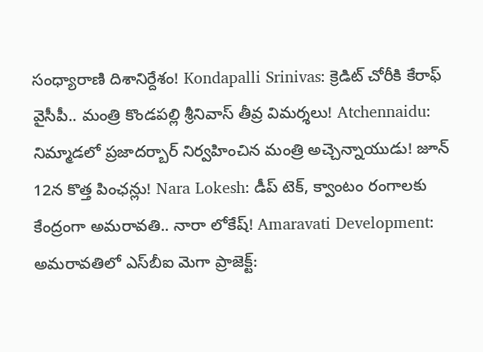సంధ్యారాణి దిశానిర్దేశం! Kondapalli Srinivas: క్రెడిట్ చోరీకి కేరాఫ్ వైసీపీ.. మంత్రి కొండపల్లి శ్రీనివాస్ తీవ్ర విమర్శలు! Atchennaidu: నిమ్మాడలో ప్రజాదర్బార్ నిర్వహించిన మంత్రి అచ్చెన్నాయుడు! జూన్ 12న కొత్త పింఛన్లు! Nara Lokesh: డీప్ టెక్, క్వాంటం రంగాలకు కేంద్రంగా అమరావతి.. నారా లోకేష్! Amaravati Development: అమరావతిలో ఎస్‌బీఐ మెగా ప్రాజెక్ట్: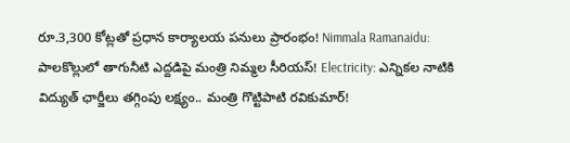రూ.3,300 కోట్లతో ప్రధాన కార్యాలయ పనులు ప్రారంభం! Nimmala Ramanaidu: పాలకొల్లులో తాగునీటి ఎద్దడిపై మంత్రి నిమ్మల సీరియస్! Electricity: ఎన్నికల నాటికి విద్యుత్ ఛార్జీలు తగ్గింపు లక్ష్యం.. మంత్రి గొట్టిపాటి రవికుమార్!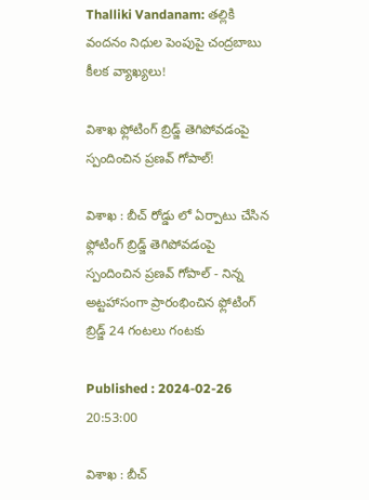Thalliki Vandanam: తల్లికి వందనం నిధుల పెంపుపై చంద్రబాబు కీలక వ్యాఖ్యలు!

విశాఖ ఫ్లోటింగ్ బ్రిడ్జ్ తెగిపోవడంపై స్పందించిన ప్రణవ్ గోపాల్!

విశాఖ : బీచ్ రోడ్డు లో ఏర్పాటు చేసిన ఫ్లోటింగ్ బ్రిడ్జ్ తెగిపోవడంపై స్పందించిన ప్రణవ్ గోపాల్ - నిన్న అట్టహాసంగా ప్రారంభించిన ఫ్లోటింగ్ బ్రిడ్జ్ 24 గంటలు గంటకు

Published : 2024-02-26 20:53:00

విశాఖ : బీచ్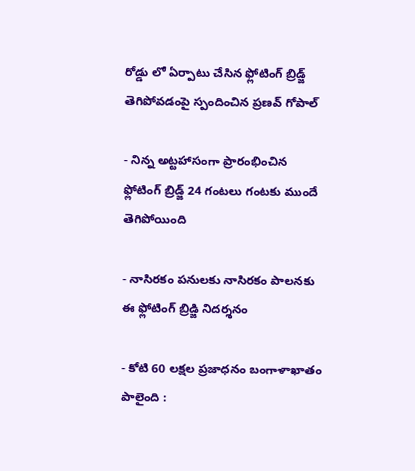రోడ్డు లో ఏర్పాటు చేసిన ఫ్లోటింగ్ బ్రిడ్జ్ తెగిపోవడంపై స్పందించిన ప్రణవ్ గోపాల్

- నిన్న అట్టహాసంగా ప్రారంభించిన ఫ్లోటింగ్ బ్రిడ్జ్ 24 గంటలు గంటకు ముందే తెగిపోయింది

- నాసిరకం పనులకు నాసిరకం పాలనకు ఈ ఫ్లోటింగ్ బ్రిడ్జి నిదర్శనం

- కోటి 60 లక్షల ప్రజాధనం బంగాళాఖాతం పాలైంది :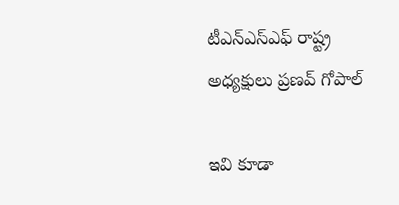టీఎన్ఎస్ఎఫ్ రాష్ట్ర అధ్యక్షులు ప్రణవ్ గోపాల్

ఇవి కూడా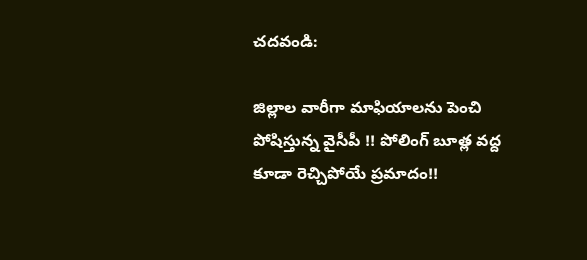చదవండి:

జిల్లాల వారీగా మాఫియాలను పెంచి పోషిస్తున్న వైసీపీ !! పోలింగ్ బూత్ల వద్ద కూడా రెచ్చిపోయే ప్రమాదం!!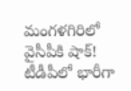మంగళగిరిలో వైసీపీకి షాక్! టీడీపీలో భారీగా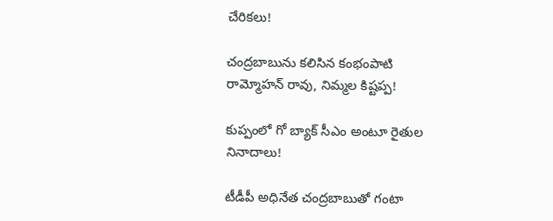చేరికలు!

చంద్రబాబును కలిసిన కంభంపాటి రామ్మోహన్ రావు, నిమ్మల కిష్టప్ప!

కుప్పంలో గో బ్యాక్ సీఎం అంటూ రైతుల నినాదాలు!

టీడీపీ అధినేత చంద్రబాబుతో గంటా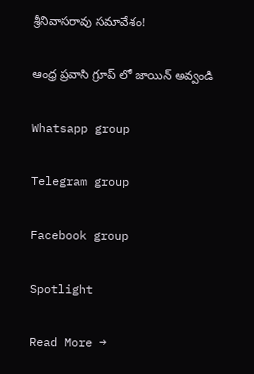శ్రీనివాసరావు సమావేశం!

ఆంధ్ర ప్రవాసి గ్రూప్ లో జాయిన్ అవ్వండి

Whatsapp group

Telegram group

Facebook group

Spotlight

Read More →